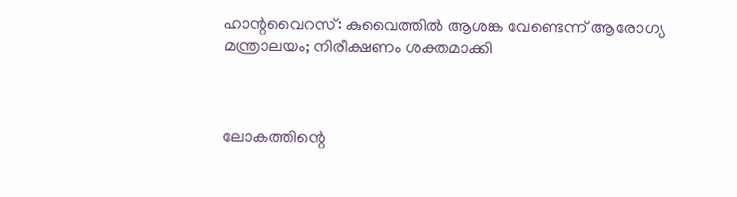ഹാന്റവൈറസ്: കുവൈത്തിൽ ആശങ്ക വേണ്ടെന്ന് ആരോഗ്യ മന്ത്രാലയം; നിരീക്ഷണം ശക്തമാക്കി



ലോകത്തിന്റെ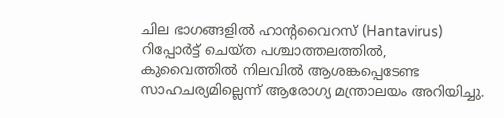ചില ഭാഗങ്ങളിൽ ഹാന്റവൈറസ് (Hantavirus) റിപ്പോർട്ട് ചെയ്ത പശ്ചാത്തലത്തിൽ, കുവൈത്തിൽ നിലവിൽ ആശങ്കപ്പെടേണ്ട സാഹചര്യമില്ലെന്ന് ആരോഗ്യ മന്ത്രാലയം അറിയിച്ചു.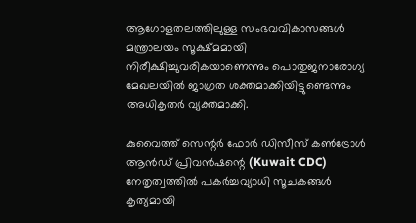ആഗോളതലത്തിലുള്ള സംഭവവികാസങ്ങൾ മന്ത്രാലയം സൂക്ഷ്മമായി നിരീക്ഷിച്ചുവരികയാണെന്നും പൊതുജനാരോഗ്യ മേഖലയിൽ ജാഗ്രത ശക്തമാക്കിയിട്ടുണ്ടെന്നും അധികൃതർ വ്യക്തമാക്കി.

കുവൈത്ത് സെന്റർ ഫോർ ഡിസീസ് കൺട്രോൾ ആൻഡ് പ്രിവൻഷന്റെ (Kuwait CDC) നേതൃത്വത്തിൽ പകർച്ചവ്യാധി സൂചകങ്ങൾ കൃത്യമായി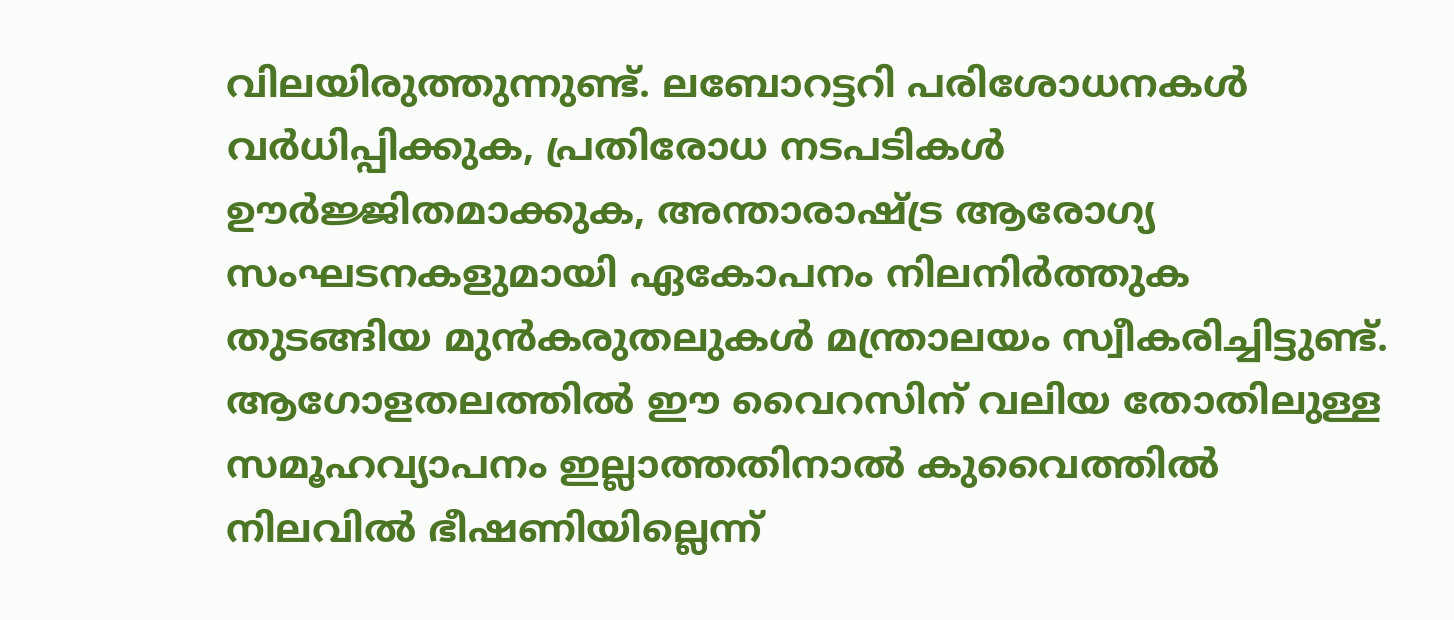വിലയിരുത്തുന്നുണ്ട്. ലബോറട്ടറി പരിശോധനകൾ വർധിപ്പിക്കുക, പ്രതിരോധ നടപടികൾ ഊർജ്ജിതമാക്കുക, അന്താരാഷ്ട്ര ആരോഗ്യ സംഘടനകളുമായി ഏകോപനം നിലനിർത്തുക തുടങ്ങിയ മുൻകരുതലുകൾ മന്ത്രാലയം സ്വീകരിച്ചിട്ടുണ്ട്. ആഗോളതലത്തിൽ ഈ വൈറസിന് വലിയ തോതിലുള്ള സമൂഹവ്യാപനം ഇല്ലാത്തതിനാൽ കുവൈത്തിൽ നിലവിൽ ഭീഷണിയില്ലെന്ന്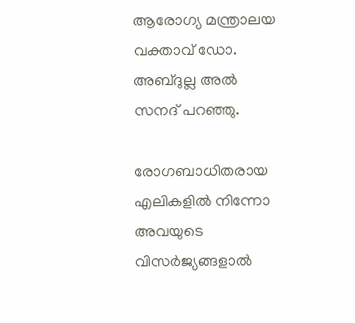ആരോഗ്യ മന്ത്രാലയ വക്താവ് ഡോ. അബ്ദുല്ല അൽ സനദ് പറഞ്ഞു.

രോഗബാധിതരായ എലികളിൽ നിന്നോ അവയുടെ വിസർജ്യങ്ങളാൽ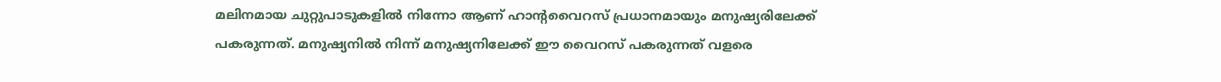മലിനമായ ചുറ്റുപാടുകളിൽ നിന്നോ ആണ് ഹാന്റവൈറസ് പ്രധാനമായും മനുഷ്യരിലേക്ക് പകരുന്നത്. മനുഷ്യനിൽ നിന്ന് മനുഷ്യനിലേക്ക് ഈ വൈറസ് പകരുന്നത് വളരെ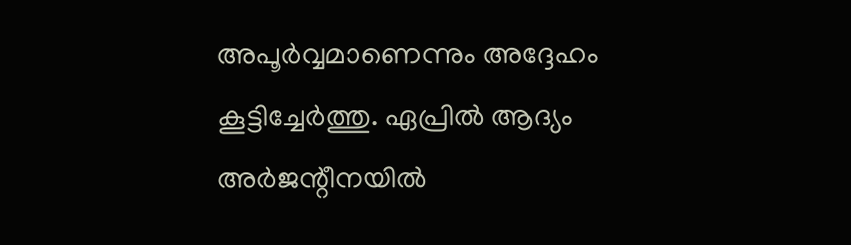അപൂർവ്വമാണെന്നും അദ്ദേഹം കൂട്ടിച്ചേർത്തു. ഏപ്രിൽ ആദ്യം അർജന്റീനയിൽ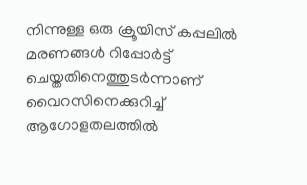നിന്നുള്ള ഒരു ക്രൂയിസ് കപ്പലിൽ മരണങ്ങൾ റിപ്പോർട്ട് ചെയ്തതിനെത്തുടർന്നാണ് വൈറസിനെക്കുറിച്ച് ആഗോളതലത്തിൽ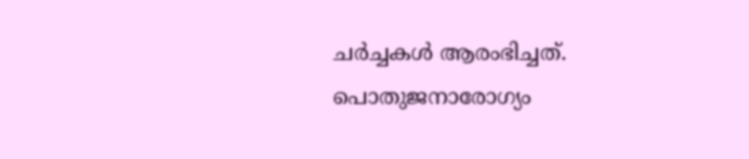ചർച്ചകൾ ആരംഭിച്ചത്. പൊതുജനാരോഗ്യം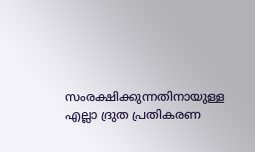സംരക്ഷിക്കുന്നതിനായുള്ള എല്ലാ ദ്രുത പ്രതികരണ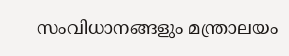സംവിധാനങ്ങളും മന്ത്രാലയം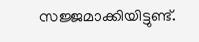സജ്ജമാക്കിയിട്ടുണ്ട്.